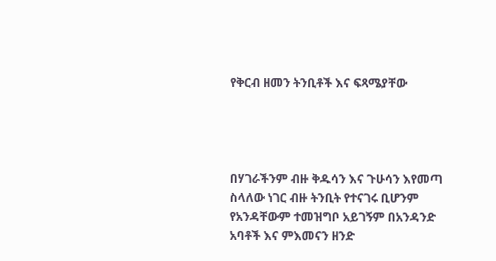የቅርብ ዘመን ትንቢቶች እና ፍጻሜያቸው




በሃገራችንም ብዙ ቅዱሳን እና ጉሁሳን እየመጣ ስላለው ነገር ብዙ ትንቢት የተናገሩ ቢሆንም  የአንዳቸውም ተመዝግቦ አይገኝም በአንዳንድ አባቶች እና ምእመናን ዘንድ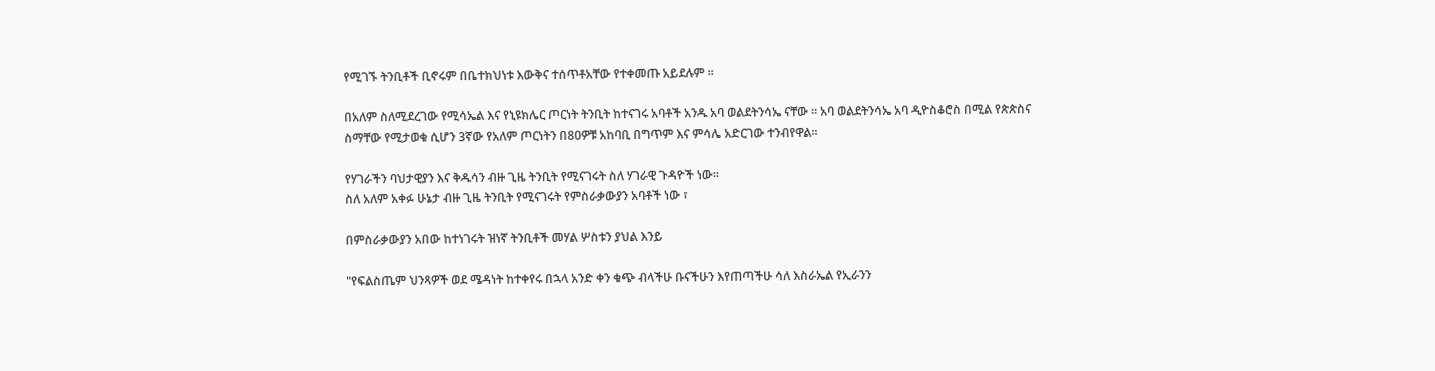የሚገኙ ትንቢቶች ቢኖሩም በቤተክህነቱ እውቅና ተሰጥቶአቸው የተቀመጡ አይደሉም ፡፡

በአለም ስለሚደረገው የሚሳኤል እና የኒዩክሌር ጦርነት ትንቢት ከተናገሩ አባቶች አንዱ አባ ወልደትንሳኤ ናቸው ፡፡ አባ ወልደትንሳኤ አባ ዲዮስቆሮስ በሚል የጵጵስና ስማቸው የሚታወቁ ሲሆን 3ኛው የአለም ጦርነትን በ80ዎቹ አከባቢ በግጥም እና ምሳሌ አድርገው ተንብየዋል፡፡

የሃገራችን ባህታዊያን እና ቅዱሳን ብዙ ጊዜ ትንቢት የሚናገሩት ስለ ሃገራዊ ጉዳዮች ነው፡፡
ስለ አለም አቀፉ ሁኔታ ብዙ ጊዜ ትንቢት የሚናገሩት የምስራቃውያን አባቶች ነው ፣

በምስራቃውያን አበው ከተነገሩት ዝነኛ ትንቢቶች መሃል ሦስቱን ያህል እንይ

"የፍልስጤም ህንጻዎች ወደ ሜዳነት ከተቀየሩ በኋላ አንድ ቀን ቁጭ ብላችሁ ቡናችሁን እየጠጣችሁ ሳለ እስራኤል የኢራንን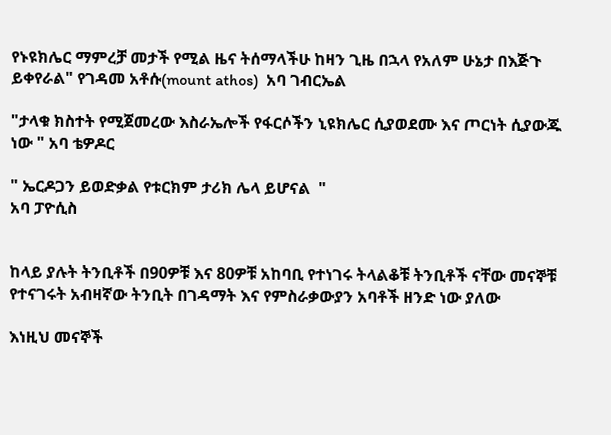የኑዩክሌር ማምረቻ መታች የሚል ዜና ትሰማላችሁ ከዛን ጊዜ በኋላ የአለም ሁኔታ በእጅጉ ይቀየራል" የገዳመ አቶሱ(mount athos)  አባ ገብርኤል

"ታላቁ ክስተት የሚጀመረው እስራኤሎች የፋርሶችን ኒዩክሌር ሲያወደሙ እና ጦርነት ሲያውጁ ነው " አባ ቴዎዶር

" ኤርዶጋን ይወድቃል የቱርክም ታሪክ ሌላ ይሆናል  "
አባ ፓዮሲስ


ከላይ ያሉት ትንቢቶች በ90ዎቹ እና 80ዎቹ አከባቢ የተነገሩ ትላልቆቹ ትንቢቶች ናቸው መናኞቹ የተናገሩት አብዛኛው ትንቢት በገዳማት እና የምስራቃውያን አባቶች ዘንድ ነው ያለው

እነዚህ መናኞች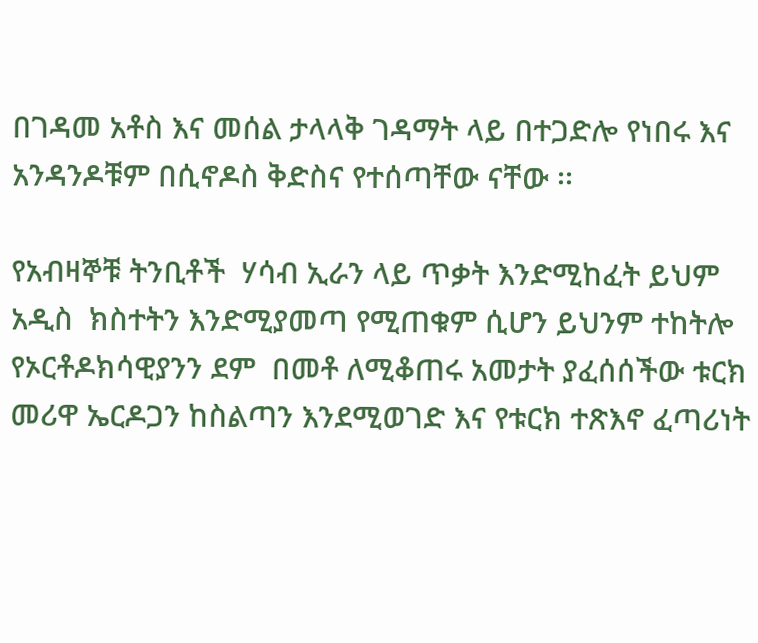በገዳመ አቶስ እና መሰል ታላላቅ ገዳማት ላይ በተጋድሎ የነበሩ እና አንዳንዶቹም በሲኖዶስ ቅድስና የተሰጣቸው ናቸው ፡፡

የአብዛኞቹ ትንቢቶች  ሃሳብ ኢራን ላይ ጥቃት እንድሚከፈት ይህም አዲስ  ክስተትን እንድሚያመጣ የሚጠቁም ሲሆን ይህንም ተከትሎ  የኦርቶዶክሳዊያንን ደም  በመቶ ለሚቆጠሩ አመታት ያፈሰሰችው ቱርክ መሪዋ ኤርዶጋን ከስልጣን እንደሚወገድ እና የቱርክ ተጽእኖ ፈጣሪነት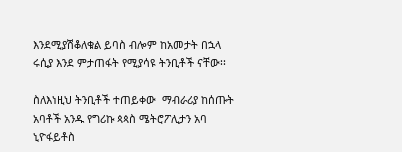እንደሚያሽቆለቁል ይባስ ብሎም ከአመታት በኋላ ሩሲያ እንደ ምታጠፋት የሚያሳዩ ትንቢቶች ናቸው፡፡

ስለእነዚህ ትንቢቶች ተጠይቀው  ማብራሪያ ከሰጡት አባቶች አንዱ የግሪኩ ጳጳስ ሜትሮፖሊታን አባ ኒዮፋይቶስ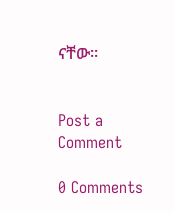ናቸው፡፡


Post a Comment

0 Comments